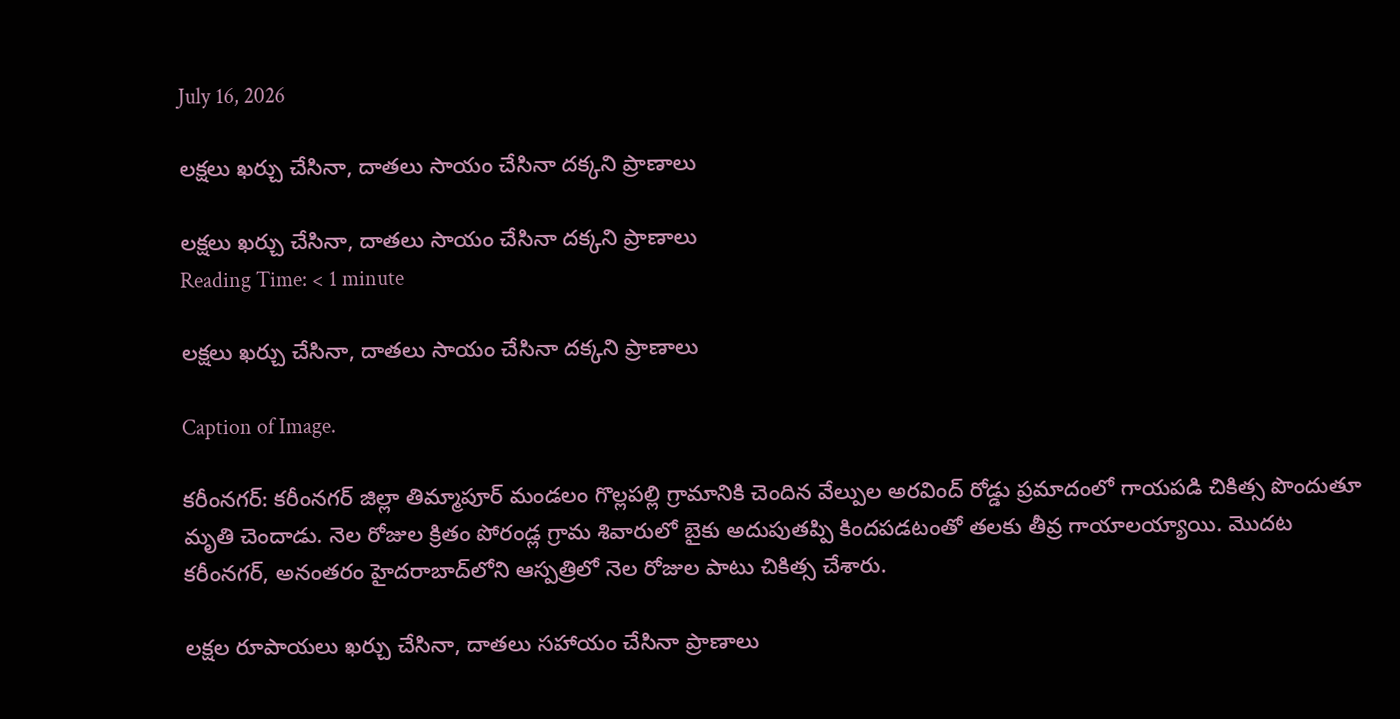July 16, 2026

లక్షలు ఖర్చు చేసినా, దాతలు సాయం చేసినా దక్కని ప్రాణాలు

లక్షలు ఖర్చు చేసినా, దాతలు సాయం చేసినా దక్కని ప్రాణాలు
Reading Time: < 1 minute

లక్షలు ఖర్చు చేసినా, దాతలు సాయం చేసినా దక్కని ప్రాణాలు

Caption of Image.

కరీంనగర్: కరీంనగర్ జిల్లా తిమ్మాపూర్ మండలం గొల్లపల్లి గ్రామానికి చెందిన వేల్పుల అరవింద్ రోడ్డు ప్రమాదంలో గాయపడి చికిత్స పొందుతూ మృతి చెందాడు. నెల రోజుల క్రితం పోరండ్ల గ్రామ శివారులో బైకు అదుపుతప్పి కిందపడటంతో తలకు తీవ్ర గాయాలయ్యాయి. మొదట కరీంనగర్, అనంతరం హైదరాబాద్‌లోని ఆస్పత్రిలో నెల రోజుల పాటు చికిత్స చేశారు.

లక్షల రూపాయలు ఖర్చు చేసినా, దాతలు సహాయం చేసినా ప్రాణాలు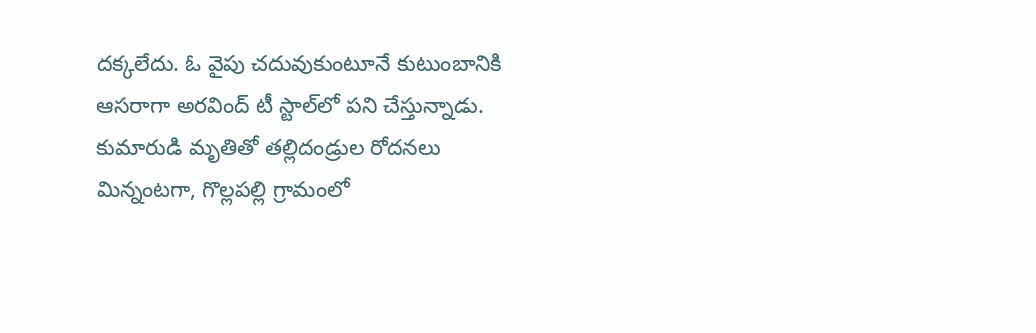దక్కలేదు. ఓ వైపు చదువుకుంటూనే కుటుంబానికి ఆసరాగా అరవింద్ టీ స్టాల్‌లో పని చేస్తున్నాడు. కుమారుడి మృతితో తల్లిదండ్రుల రోదనలు మిన్నంటగా, గొల్లపల్లి గ్రామంలో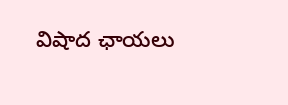విషాద ఛాయలు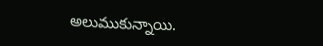అలుముకున్నాయి.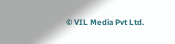© VIL Media Pvt Ltd.